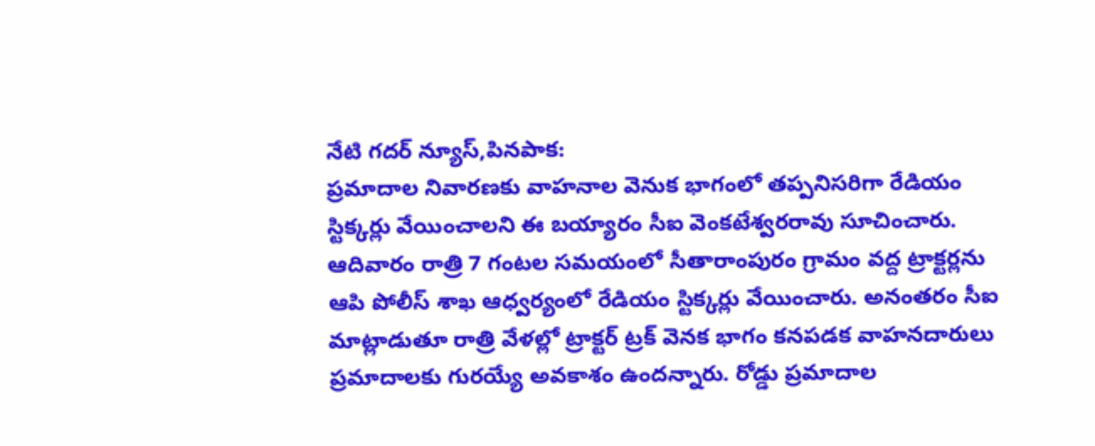నేటి గదర్ న్యూస్,పినపాక:
ప్రమాదాల నివారణకు వాహనాల వెనుక భాగంలో తప్పనిసరిగా రేడియం స్టిక్కర్లు వేయించాలని ఈ బయ్యారం సీఐ వెంకటేశ్వరరావు సూచించారు. ఆదివారం రాత్రి 7 గంటల సమయంలో సీతారాంపురం గ్రామం వద్ద ట్రాక్టర్లను ఆపి పోలీస్ శాఖ ఆధ్వర్యంలో రేడియం స్టిక్కర్లు వేయించారు. అనంతరం సీఐ మాట్లాడుతూ రాత్రి వేళల్లో ట్రాక్టర్ ట్రక్ వెనక భాగం కనపడక వాహనదారులు ప్రమాదాలకు గురయ్యే అవకాశం ఉందన్నారు. రోడ్డు ప్రమాదాల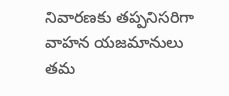నివారణకు తప్పనిసరిగా వాహన యజమానులు తమ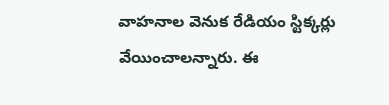వాహనాల వెనుక రేడియం స్టిక్కర్లు వేయించాలన్నారు. ఈ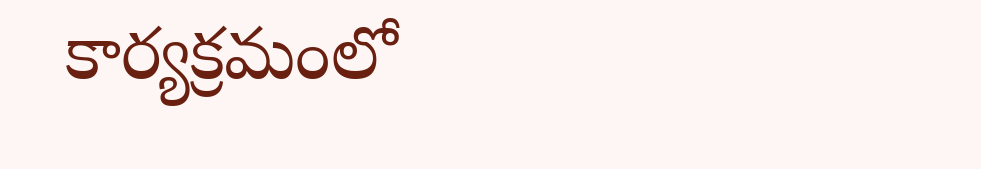కార్యక్రమంలో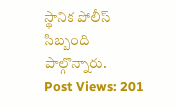స్థానిక పోలీస్ సిబ్బంది పాల్గొన్నారు.
Post Views: 201